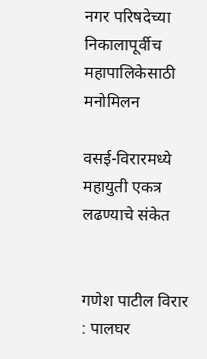नगर परिषदेच्या निकालापूर्वीच महापालिकेसाठी मनोमिलन

वसई-विरारमध्ये महायुती एकत्र लढण्याचे संकेत


गणेश पाटील विरार : पालघर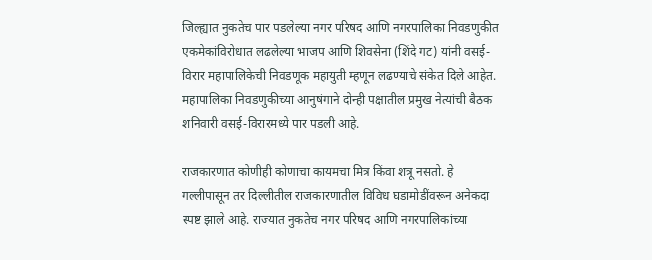जिल्ह्यात नुकतेच पार पडलेल्या नगर परिषद आणि नगरपालिका निवडणुकीत एकमेकांविरोधात लढलेल्या भाजप आणि शिवसेना (शिंदे गट) यांनी वसई-विरार महापालिकेची निवडणूक महायुती म्हणून लढण्याचे संकेत दिले आहेत. महापालिका निवडणुकीच्या आनुषंगाने दोन्ही पक्षातील प्रमुख नेत्यांची बैठक शनिवारी वसई-विरारमध्ये पार पडली आहे.

राजकारणात कोणीही कोणाचा कायमचा मित्र किंवा शत्रू नसतो. हे गल्लीपासून तर दिल्लीतील राजकारणातील विविध घडामोडींवरून अनेकदा स्पष्ट झाले आहे. राज्यात नुकतेच नगर परिषद आणि नगरपालिकांच्या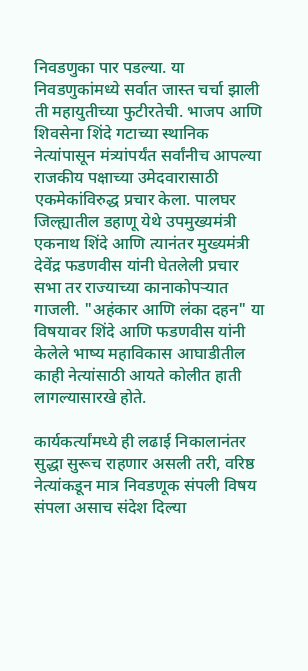निवडणुका पार पडल्या. या निवडणुकांमध्ये सर्वात जास्त चर्चा झाली ती महायुतीच्या फुटीरतेची. भाजप आणि शिवसेना शिंदे गटाच्या स्थानिक नेत्यांपासून मंत्र्यांपर्यंत सर्वांनीच आपल्या राजकीय पक्षाच्या उमेदवारासाठी एकमेकांविरुद्ध प्रचार केला. पालघर जिल्ह्यातील डहाणू येथे उपमुख्यमंत्री एकनाथ शिंदे आणि त्यानंतर मुख्यमंत्री देवेंद्र फडणवीस यांनी घेतलेली प्रचार सभा तर राज्याच्या कानाकोपऱ्यात गाजली. "अहंकार आणि लंका दहन" या विषयावर शिंदे आणि फडणवीस यांनी केलेले भाष्य महाविकास आघाडीतील काही नेत्यांसाठी आयते कोलीत हाती लागल्यासारखे होते.

कार्यकर्त्यांमध्ये ही लढाई निकालानंतर सुद्धा सुरूच राहणार असली तरी, वरिष्ठ नेत्यांकडून मात्र निवडणूक संपली विषय संपला असाच संदेश दिल्या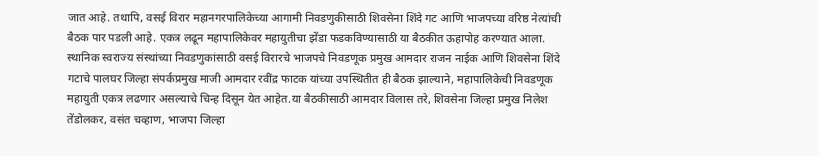जात आहे. तथापि, वसई विरार महानगरपालिकेच्या आगामी निवडणुकीसाठी शिवसेना शिंदे गट आणि भाजपच्या वरिष्ठ नेत्यांची बैठक पार पडली आहे. एकत्र लढून महापालिकेवर महायुतीचा झेंडा फडकविण्यासाठी या बैठकीत ऊहापोह करण्यात आला. स्थानिक स्वराज्य संस्थांच्या निवडणुकांसाठी वसई विरारचे भाजपचे निवडणूक प्रमुख आमदार राजन नाईक आणि शिवसेना शिंदे गटाचे पालघर जिल्हा संपर्कप्रमुख माजी आमदार रवींद्र फाटक यांच्या उपस्थितीत ही बैठक झाल्याने, महापालिकेची निवडणूक महायुती एकत्र लढणार असल्याचे चिन्ह दिसून येत आहेत.या बैठकीसाठी आमदार विलास तरे, शिवसेना जिल्हा प्रमुख निलेश तेंडोलकर, वसंत चव्हाण, भाजपा जिल्हा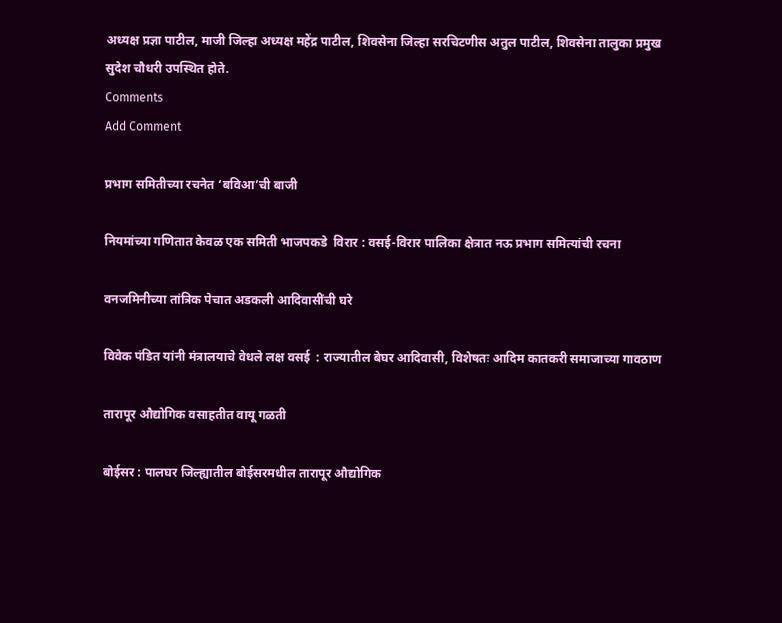अध्यक्ष प्रज्ञा पाटील, माजी जिल्हा अध्यक्ष महेंद्र पाटील, शिवसेना जिल्हा सरचिटणीस अतुल पाटील, शिवसेना तालुका प्रमुख सुदेश चौधरी उपस्थित होते.
Comments
Add Comment

प्रभाग समितीच्या रचनेत ‘बविआ’ची बाजी

नियमांच्या गणितात केवळ एक समिती भाजपकडे  विरार : वसई-विरार पालिका क्षेत्रात नऊ प्रभाग समित्यांची रचना

वनजमिनीच्या तांत्रिक पेचात अडकली आदिवासींची घरे

विवेक पंडित यांनी मंत्रालयाचे वेधले लक्ष वसई  : राज्यातील बेघर आदिवासी, विशेषतः आदिम कातकरी समाजाच्या गावठाण

तारापूर औद्योगिक वसाहतीत वायू गळती

बोईसर : पालघर जिल्ह्यातील बोईसरमधील तारापूर औद्योगिक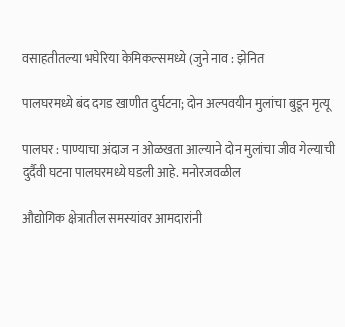वसाहतीतल्या भघेरिया केमिकल्समध्ये (जुने नाव : झेनित

पालघरमध्ये बंद दगड खाणीत दुर्घटना; दोन अल्पवयीन मुलांचा बुडून मृत्यू

पालघर : पाण्याचा अंदाज न ओळखता आल्याने दोन मुलांचा जीव गेल्याची दुर्दैवी घटना पालघरमध्ये घडली आहे. मनोरजवळील

औद्योगिक क्षेत्रातील समस्यांवर आमदारांनी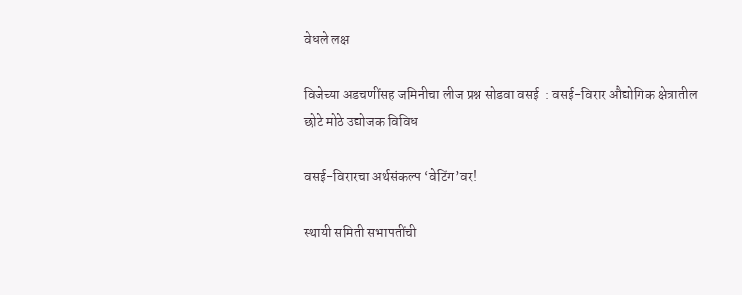वेधले लक्ष

विजेच्या अडचणींसह जमिनीचा लीज प्रश्न सोडवा वसई  : वसई-विरार औद्योगिक क्षेत्रातील छोटे मोठे उद्योजक विविध

वसई-विरारचा अर्थसंकल्प ‘वेटिंग’वर!

स्थायी समिती सभापतींची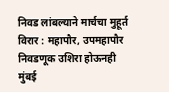निवड लांबल्याने मार्चचा मुहूर्त विरार : महापौर, उपमहापौर निवडणूक उशिरा होऊनही मुंबई